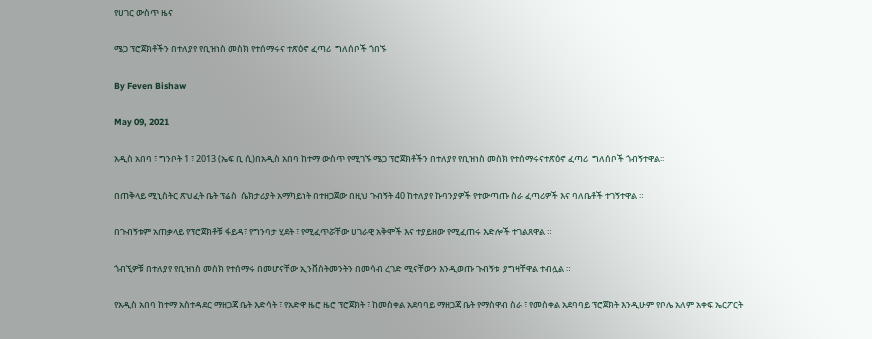የሀገር ውስጥ ዜና

ሜጋ ፕሮጀክቶችን በተለያየ የቢዝነስ መስክ የተሰማሩና ተጽዕኖ ፈጣሪ  ግለሰቦች ጎበኙ

By Feven Bishaw

May 09, 2021

አዲስ አበባ ፣ ግንቦት 1 ፣ 2013 (ኤፍ ቢ ሲ)በአዲስ አበባ ከተማ ውስጥ የሚገኙ ሜጋ ፕሮጀክቶችን በተለያየ የቢዝነስ መስክ የተሰማሩናተጽዕኖ ፈጣሪ  ግለሰቦች ጎብኝተዋል፡፡

በጠቅላይ ሚኒስትር ጽህፈት ቤት ፕሬስ  ሴክታሪያት አማካይነት በተዘጋጀው በዚህ ጉብኝት 40 ከተለያየ ኩባንያዎች የተውጣጡ ስራ ፈጣሪዎች እና ባለቤቶች ተገኝተዋል ።

በጉብኝቱም አጠቃላይ የፕሮጀክቶቹ ፋይዳ፣ የግንባታ ሂደት ፣ የሚፈጥሯቸው ሀገራዊ አቅሞች እና ተያይዘው የሚፈጠሩ እድሎች ተገልጸዋል ።

ጎብኚዎቹ በተለያየ የቢዝነስ መስክ የተሰማሩ በመሆናቸው ኢንቨስትመንትን በመሳብ ረገድ ሚናቸውን እንዲወጡ ጉብኝቱ  ያግዛቸዋል ተብሏል ።

የአዲስ አበባ ከተማ አስተዳደር ማዘጋጃ ቤት እድሳት ፣ የአድዋ ዜሮ ዜሮ ፕሮጀክት ፣ ከመስቀል አደባባይ ማዘጋጃ ቤት የማስዋብ ስራ ፣ የመስቀል አደባባይ ፕሮጀክት እንዲሁም የቦሌ አለም አቀፍ ኤርፖርት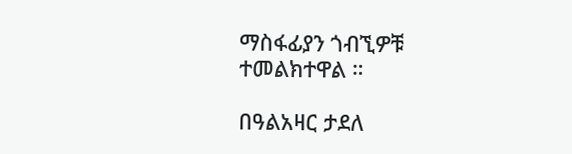ማስፋፊያን ጎብኚዎቹ ተመልክተዋል ።

በዓልአዛር ታደለ